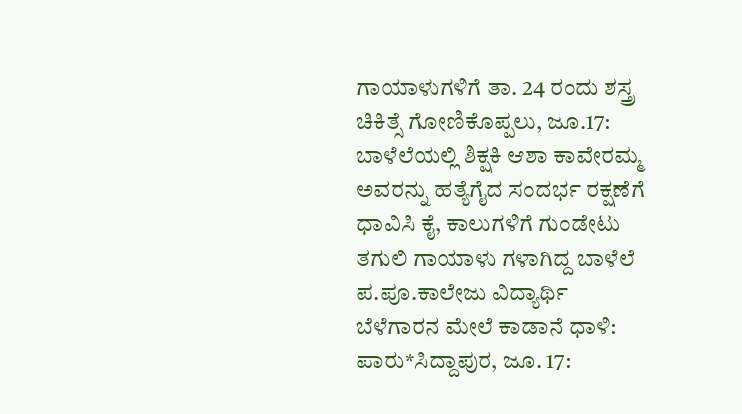ಗಾಯಾಳುಗಳಿಗೆ ತಾ. 24 ರಂದು ಶಸ್ತ್ರ ಚಿಕಿತ್ಸೆ ಗೋಣಿಕೊಪ್ಪಲು, ಜೂ.17: ಬಾಳೆಲೆಯಲ್ಲಿ ಶಿಕ್ಷಕಿ ಆಶಾ ಕಾವೇರಮ್ಮ ಅವರನ್ನು ಹತ್ಯೆಗೈದ ಸಂದರ್ಭ ರಕ್ಷಣೆಗೆ ಧಾವಿಸಿ ಕೈ, ಕಾಲುಗಳಿಗೆ ಗುಂಡೇಟು ತಗುಲಿ ಗಾಯಾಳು ಗಳಾಗಿದ್ದ ಬಾಳೆಲೆ ಪ.ಪೂ.ಕಾಲೇಜು ವಿದ್ಯಾರ್ಥಿ
ಬೆಳೆಗಾರನ ಮೇಲೆ ಕಾಡಾನೆ ಧಾಳಿ: ಪಾರು*ಸಿದ್ದಾಪುರ, ಜೂ. 17: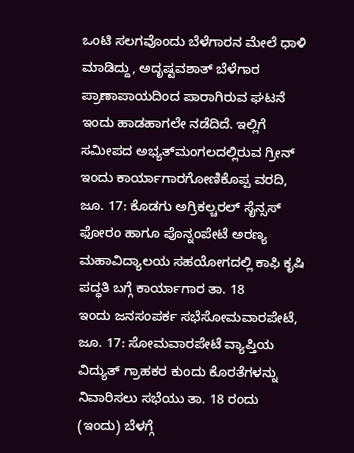ಒಂಟಿ ಸಲಗವೊಂದು ಬೆಳೆಗಾರನ ಮೇಲೆ ಧಾಳಿ ಮಾಡಿದ್ದು, ಅದೃಷ್ಟವಶಾತ್ ಬೆಳೆಗಾರ ಪ್ರಾಣಾಪಾಯದಿಂದ ಪಾರಾಗಿರುವ ಘಟನೆ ಇಂದು ಹಾಡಹಾಗಲೇ ನಡೆದಿದೆ. ಇಲ್ಲಿಗೆ ಸಮೀಪದ ಅಭ್ಯತ್‍ಮಂಗಲದಲ್ಲಿರುವ ಗ್ರೀನ್
ಇಂದು ಕಾರ್ಯಾಗಾರಗೋಣಿಕೊಪ್ಪ ವರದಿ, ಜೂ. 17: ಕೊಡಗು ಅಗ್ರಿಕಲ್ಚರಲ್ ಸೈನ್ಸಸ್ ಫೋರಂ ಹಾಗೂ ಪೊನ್ನಂಪೇಟೆ ಅರಣ್ಯ ಮಹಾವಿದ್ಯಾಲಯ ಸಹಯೋಗದಲ್ಲಿ ಕಾಫಿ ಕೃಷಿ ಪದ್ಧತಿ ಬಗ್ಗೆ ಕಾರ್ಯಾಗಾರ ತಾ. 18
ಇಂದು ಜನಸಂಪರ್ಕ ಸಭೆಸೋಮವಾರಪೇಟೆ, ಜೂ. 17: ಸೋಮವಾರಪೇಟೆ ವ್ಯಾಪ್ತಿಯ ವಿದ್ಯುತ್ ಗ್ರಾಹಕರ ಕುಂದು ಕೊರತೆಗಳನ್ನು ನಿವಾರಿಸಲು ಸಭೆಯು ತಾ. 18 ರಂದು (ಇಂದು) ಬೆಳಗ್ಗೆ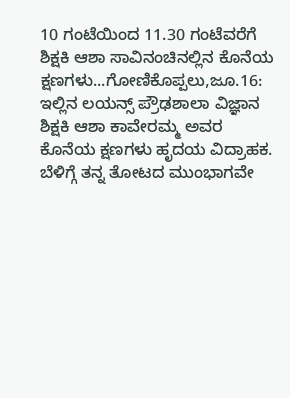10 ಗಂಟೆಯಿಂದ 11.30 ಗಂಟೆವರೆಗೆ
ಶಿಕ್ಷಕಿ ಆಶಾ ಸಾವಿನಂಚಿನಲ್ಲಿನ ಕೊನೆಯ ಕ್ಷಣಗಳು...ಗೋಣಿಕೊಪ್ಪಲು,ಜೂ.16: ಇಲ್ಲಿನ ಲಯನ್ಸ್ ಪ್ರೌಢಶಾಲಾ ವಿಜ್ಞಾನ ಶಿಕ್ಷಕಿ ಆಶಾ ಕಾವೇರಮ್ಮ ಅವರ ಕೊನೆಯ ಕ್ಷಣಗಳು ಹೃದಯ ವಿದ್ರಾಹಕ. ಬೆಳಿಗ್ಗೆ ತನ್ನ ತೋಟದ ಮುಂಭಾಗವೇ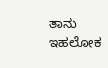ತಾನು ಇಹಲೋಕ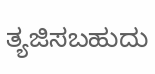ತ್ಯಜಿಸಬಹುದು